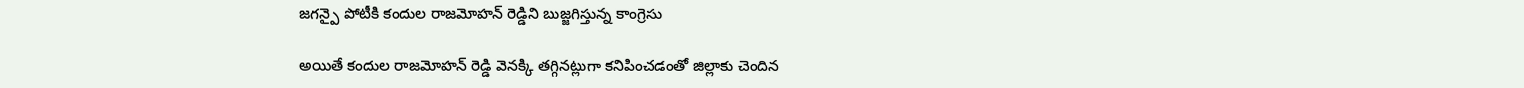జగన్పై పోటీకి కందుల రాజమోహన్ రెడ్డిని బుజ్జగిస్తున్న కాంగ్రెసు

అయితే కందుల రాజమోహన్ రెడ్డి వెనక్కి తగ్గినట్లుగా కనిపించడంతో జిల్లాకు చెందిన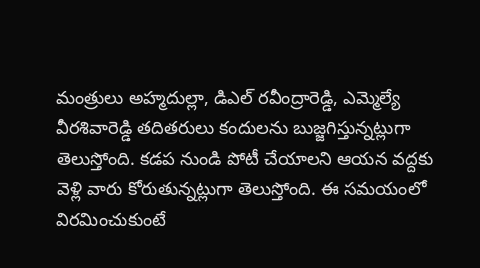మంత్రులు అహ్మదుల్లా, డిఎల్ రవీంద్రారెడ్డి, ఎమ్మెల్యే వీరశివారెడ్డి తదితరులు కందులను బుజ్జగిస్తున్నట్లుగా తెలుస్తోంది. కడప నుండి పోటీ చేయాలని ఆయన వద్దకు వెళ్లి వారు కోరుతున్నట్లుగా తెలుస్తోంది. ఈ సమయంలో విరమించుకుంటే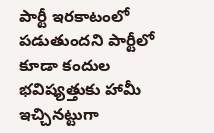పార్టీ ఇరకాటంలో పడుతుందని పార్టీలో కూడా కందుల భవిష్యత్తుకు హామీ ఇచ్చినట్టుగా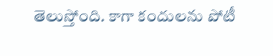తెలుస్తోంది. కాగా కందులను పోటీ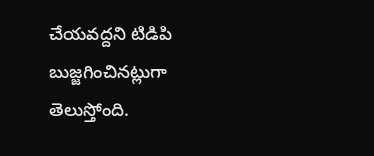చేయవద్దని టిడిపి బుజ్జగించినట్లుగా తెలుస్తోంది.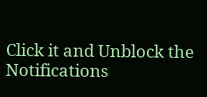Click it and Unblock the Notifications